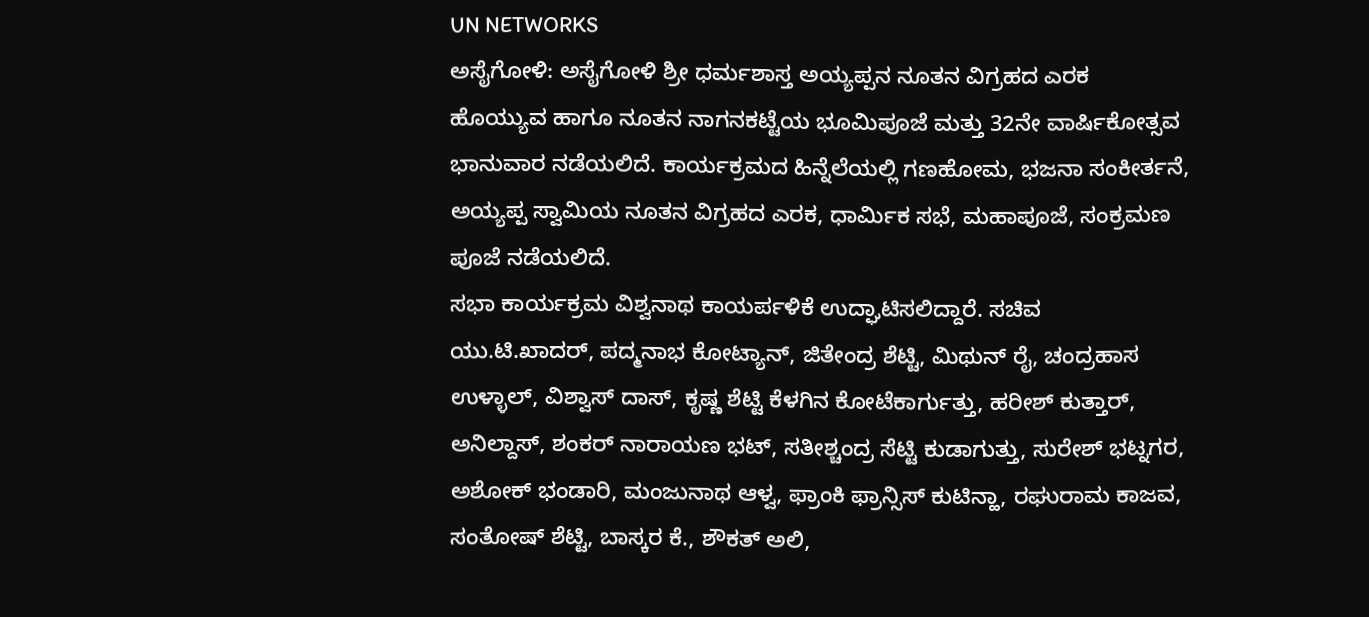UN NETWORKS
ಅಸೈಗೋಳಿ: ಅಸೈಗೋಳಿ ಶ್ರೀ ಧರ್ಮಶಾಸ್ತ ಅಯ್ಯಪ್ಪನ ನೂತನ ವಿಗ್ರಹದ ಎರಕ ಹೊಯ್ಯುವ ಹಾಗೂ ನೂತನ ನಾಗನಕಟ್ಟೆಯ ಭೂಮಿಪೂಜೆ ಮತ್ತು 32ನೇ ವಾರ್ಷಿಕೋತ್ಸವ ಭಾನುವಾರ ನಡೆಯಲಿದೆ. ಕಾರ್ಯಕ್ರಮದ ಹಿನ್ನೆಲೆಯಲ್ಲಿ ಗಣಹೋಮ, ಭಜನಾ ಸಂಕೀರ್ತನೆ, ಅಯ್ಯಪ್ಪ ಸ್ವಾಮಿಯ ನೂತನ ವಿಗ್ರಹದ ಎರಕ, ಧಾರ್ಮಿಕ ಸಭೆ, ಮಹಾಪೂಜೆ, ಸಂಕ್ರಮಣ ಪೂಜೆ ನಡೆಯಲಿದೆ.
ಸಭಾ ಕಾರ್ಯಕ್ರಮ ವಿಶ್ವನಾಥ ಕಾಯರ್ಪಳಿಕೆ ಉದ್ಘಾಟಿಸಲಿದ್ದಾರೆ. ಸಚಿವ ಯು.ಟಿ.ಖಾದರ್, ಪದ್ಮನಾಭ ಕೋಟ್ಯಾನ್, ಜಿತೇಂದ್ರ ಶೆಟ್ಟಿ, ಮಿಥುನ್ ರೈ, ಚಂದ್ರಹಾಸ ಉಳ್ಳಾಲ್, ವಿಶ್ವಾಸ್ ದಾಸ್, ಕೃಷ್ಣ ಶೆಟ್ಟಿ ಕೆಳಗಿನ ಕೋಟೆಕಾರ್ಗುತ್ತು, ಹರೀಶ್ ಕುತ್ತಾರ್, ಅನಿಲ್ದಾಸ್, ಶಂಕರ್ ನಾರಾಯಣ ಭಟ್, ಸತೀಶ್ಚಂದ್ರ ಸೆಟ್ಟಿ ಕುಡಾಗುತ್ತು, ಸುರೇಶ್ ಭಟ್ನಗರ, ಅಶೋಕ್ ಭಂಡಾರಿ, ಮಂಜುನಾಥ ಆಳ್ವ, ಫ್ರಾಂಕಿ ಫ್ರಾನ್ಸಿಸ್ ಕುಟಿನ್ಹಾ, ರಘುರಾಮ ಕಾಜವ, ಸಂತೋಷ್ ಶೆಟ್ಟಿ, ಬಾಸ್ಕರ ಕೆ., ಶೌಕತ್ ಅಲಿ,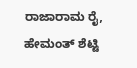ರಾಜಾರಾಮ ರೈ, ಹೇಮಂತ್ ಶೆಟ್ಟಿ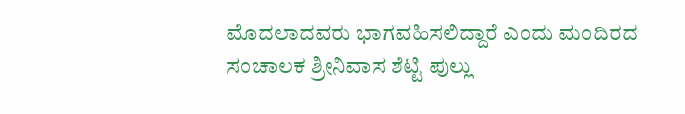ಮೊದಲಾದವರು ಭಾಗವಹಿಸಲಿದ್ದಾರೆ ಎಂದು ಮಂದಿರದ ಸಂಚಾಲಕ ಶ್ರೀನಿವಾಸ ಶೆಟ್ಟಿ ಪುಲ್ಲು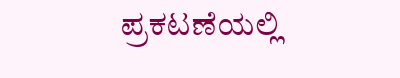ಪ್ರಕಟಣೆಯಲ್ಲಿ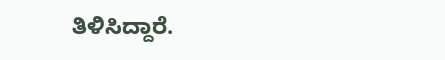ತಿಳಿಸಿದ್ದಾರೆ.